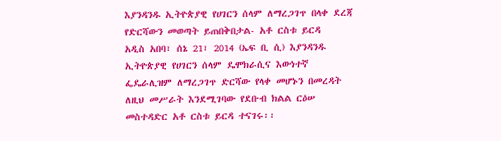እያንዳንዱ ኢትዮጵያዊ የሀገርን ሰላም ለማረጋገጥ በላቀ ደረጃ የድርሻውን መወጣት ይጠበቅበታል- አቶ ርስቱ ይርዳ
አዲስ አበባ፣ ሰኔ 21፣ 2014 (ኤፍ ቢ ሲ) እያንዳንዱ ኢትዮጵያዊ የሀገርን ሰላም ዴሞክራሲና እውነተኛ ፌዴራሊዝም ለማረጋገጥ ድርሻው የላቀ መሆኑን በመረዳት ለዚህ መሥራት እንደሚገባው የደቡብ ክልል ርዕሠ መስተዳድር አቶ ርስቱ ይርዳ ተናገሩ፡፡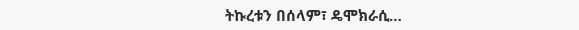ትኩረቱን በሰላም፣ ዴሞክራሲ…